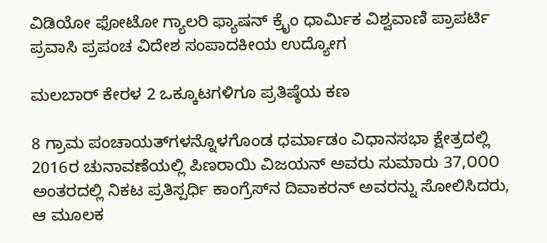ವಿಡಿಯೋ ಫೋಟೋ ಗ್ಯಾಲರಿ ಫ್ಯಾಷನ್ ಕ್ರೈಂ ಧಾರ್ಮಿಕ ವಿಶ್ವವಾಣಿ ಪ್ರಾಪರ್ಟಿ ಪ್ರವಾಸಿ ಪ್ರಪಂಚ ವಿದೇಶ ಸಂಪಾದಕೀಯ ಉದ್ಯೋಗ

ಮಲಬಾರ್ ಕೇರಳ 2 ಒಕ್ಕೂಟಗಳಿಗೂ ಪ್ರತಿಷ್ಠೆಯ ಕಣ

8 ಗ್ರಾಮ ಪಂಚಾಯತ್‌ಗಳನ್ನೊಳಗೊಂಡ ಧರ್ಮಾಡಂ ವಿಧಾನಸಭಾ ಕ್ಷೇತ್ರದಲ್ಲಿ 2016ರ ಚುನಾವಣೆಯಲ್ಲಿ ಪಿಣರಾಯಿ ವಿಜಯನ್ ಅವರು ಸುಮಾರು 37,೦೦೦ ಅಂತರದಲ್ಲಿ ನಿಕಟ ಪ್ರತಿಸ್ಪರ್ಧಿ ಕಾಂಗ್ರೆಸ್‌ನ ದಿವಾಕರನ್ ಅವರನ್ನು ಸೋಲಿಸಿದರು, ಆ ಮೂಲಕ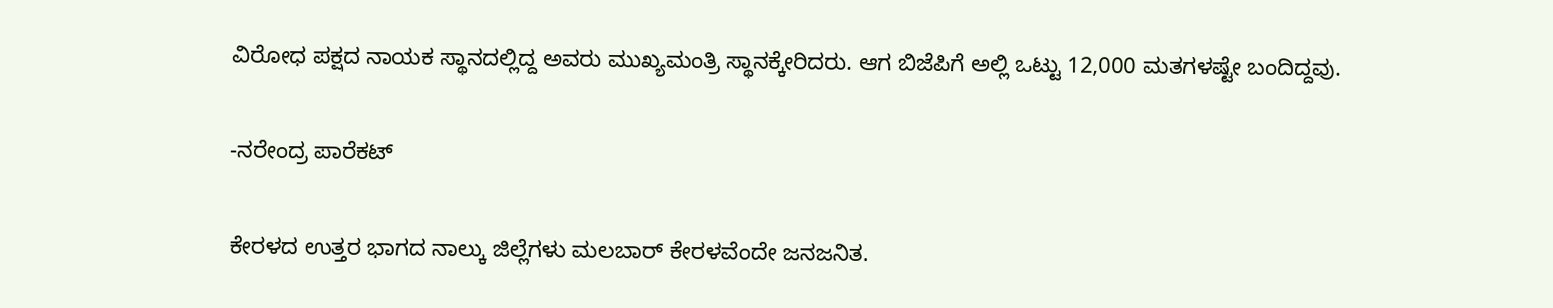ವಿರೋಧ ಪಕ್ಷದ ನಾಯಕ ಸ್ಥಾನದಲ್ಲಿದ್ದ ಅವರು ಮುಖ್ಯಮಂತ್ರಿ ಸ್ಥಾನಕ್ಕೇರಿದರು. ಆಗ ಬಿಜೆಪಿಗೆ ಅಲ್ಲಿ ಒಟ್ಟು 12,000 ಮತಗಳಷ್ಟೇ ಬಂದಿದ್ದವು.

-ನರೇಂದ್ರ ಪಾರೆಕಟ್

ಕೇರಳದ ಉತ್ತರ ಭಾಗದ ನಾಲ್ಕು ಜಿಲ್ಲೆಗಳು ಮಲಬಾರ್ ಕೇರಳವೆಂದೇ ಜನಜನಿತ.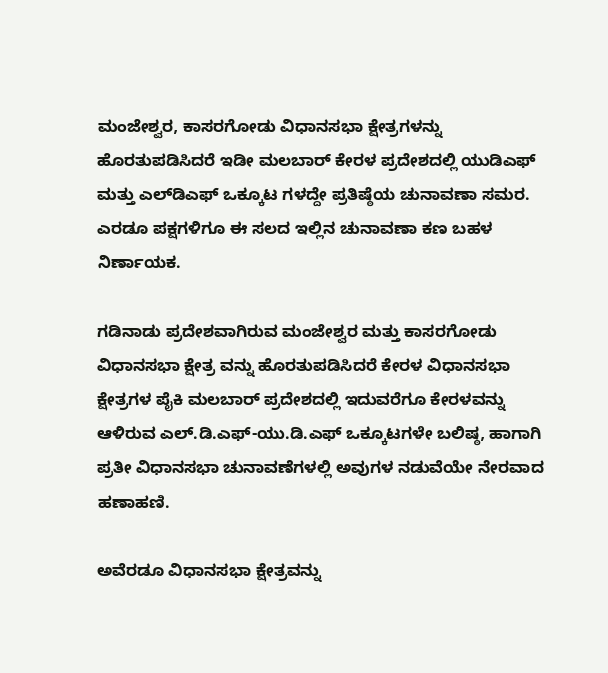ಮಂಜೇಶ್ವರ, ಕಾಸರಗೋಡು ವಿಧಾನಸಭಾ ಕ್ಷೇತ್ರಗಳನ್ನು ಹೊರತುಪಡಿಸಿದರೆ ಇಡೀ ಮಲಬಾರ್ ಕೇರಳ ಪ್ರದೇಶದಲ್ಲಿ ಯುಡಿಎಫ್ ಮತ್ತು ಎಲ್‌ಡಿಎಫ್ ಒಕ್ಕೂಟ ಗಳದ್ದೇ ಪ್ರತಿಷ್ಠೆಯ ಚುನಾವಣಾ ಸಮರ. ಎರಡೂ ಪಕ್ಷಗಳಿಗೂ ಈ ಸಲದ ಇಲ್ಲಿನ ಚುನಾವಣಾ ಕಣ ಬಹಳ ನಿರ್ಣಾಯಕ.

ಗಡಿನಾಡು ಪ್ರದೇಶವಾಗಿರುವ ಮಂಜೇಶ್ವರ ಮತ್ತು ಕಾಸರಗೋಡು ವಿಧಾನಸಭಾ ಕ್ಷೇತ್ರ ವನ್ನು ಹೊರತುಪಡಿಸಿದರೆ ಕೇರಳ ವಿಧಾನಸಭಾ ಕ್ಷೇತ್ರಗಳ ಪೈಕಿ ಮಲಬಾರ್ ಪ್ರದೇಶದಲ್ಲಿ ಇದುವರೆಗೂ ಕೇರಳವನ್ನು ಆಳಿರುವ ಎಲ್.ಡಿ.ಎಫ್-ಯು.ಡಿ.ಎಫ್ ಒಕ್ಕೂಟಗಳೇ ಬಲಿಷ್ಠ, ಹಾಗಾಗಿ ಪ್ರತೀ ವಿಧಾನಸಭಾ ಚುನಾವಣೆಗಳಲ್ಲಿ ಅವುಗಳ ನಡುವೆಯೇ ನೇರವಾದ ಹಣಾಹಣಿ.

ಅವೆರಡೂ ವಿಧಾನಸಭಾ ಕ್ಷೇತ್ರವನ್ನು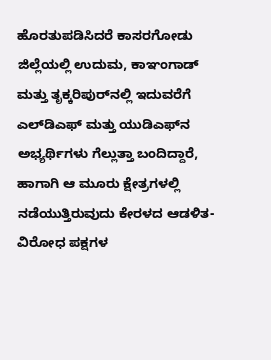ಹೊರತುಪಡಿಸಿದರೆ ಕಾಸರಗೋಡು ಜಿಲ್ಲೆಯಲ್ಲಿ ಉದುಮ, ಕಾಞಂಗಾಡ್ ಮತ್ತು ತೃಕ್ಕರಿಪುರ್‌ನಲ್ಲಿ ಇದುವರೆಗೆ ಎಲ್‌ಡಿಎಫ್ ಮತ್ತು ಯುಡಿಎಫ್‌ನ ಅಭ್ಯರ್ಥಿಗಳು ಗೆಲ್ಲುತ್ತಾ ಬಂದಿದ್ದಾರೆ, ಹಾಗಾಗಿ ಆ ಮೂರು ಕ್ಷೇತ್ರಗಳಲ್ಲಿ ನಡೆಯುತ್ತಿರುವುದು ಕೇರಳದ ಆಡಳಿತ-ವಿರೋಧ ಪಕ್ಷಗಳ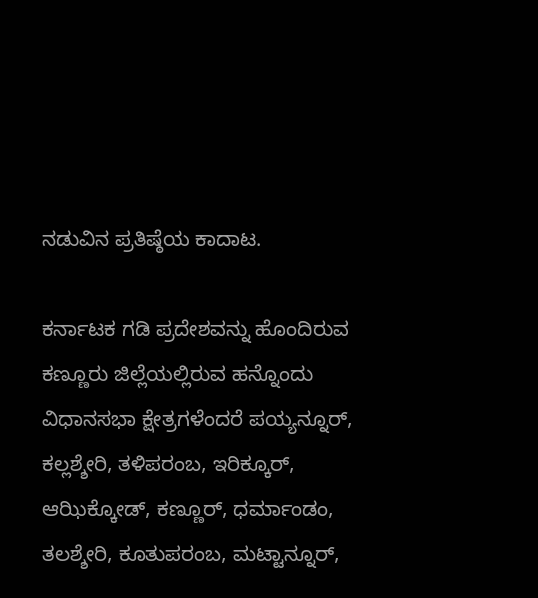ನಡುವಿನ ಪ್ರತಿಷ್ಠೆಯ ಕಾದಾಟ.

ಕರ್ನಾಟಕ ಗಡಿ ಪ್ರದೇಶವನ್ನು ಹೊಂದಿರುವ ಕಣ್ಣೂರು ಜಿಲ್ಲೆಯಲ್ಲಿರುವ ಹನ್ನೊಂದು ವಿಧಾನಸಭಾ ಕ್ಷೇತ್ರಗಳೆಂದರೆ ಪಯ್ಯನ್ನೂರ್, ಕಲ್ಲಶ್ಶೇರಿ, ತಳಿಪರಂಬ, ಇರಿಕ್ಕೂರ್, ಆಝಿಕ್ಕೋಡ್, ಕಣ್ಣೂರ್, ಧರ್ಮಾಂಡಂ, ತಲಶ್ಶೇರಿ, ಕೂತುಪರಂಬ, ಮಟ್ಟಾನ್ನೂರ್,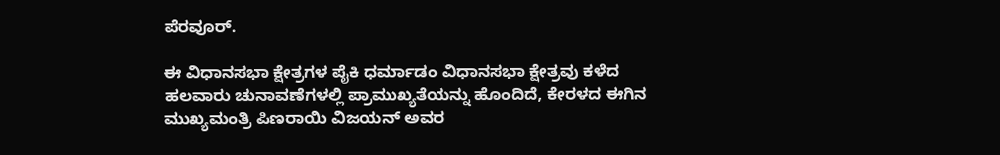ಪೆರವೂರ್.

ಈ ವಿಧಾನಸಭಾ ಕ್ಷೇತ್ರಗಳ ಪೈಕಿ ಧರ್ಮಾಡಂ ವಿಧಾನಸಭಾ ಕ್ಷೇತ್ರವು ಕಳೆದ ಹಲವಾರು ಚುನಾವಣೆಗಳಲ್ಲಿ ಪ್ರಾಮುಖ್ಯತೆಯನ್ನು ಹೊಂದಿದೆ, ಕೇರಳದ ಈಗಿನ ಮುಖ್ಯಮಂತ್ರಿ ಪಿಣರಾಯಿ ವಿಜಯನ್ ಅವರ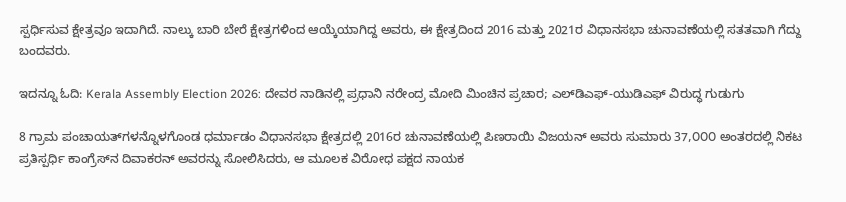ಸ್ಪರ್ಧಿಸುವ ಕ್ಷೇತ್ರವೂ ಇದಾಗಿದೆ. ನಾಲ್ಕು ಬಾರಿ ಬೇರೆ ಕ್ಷೇತ್ರಗಳಿಂದ ಆಯ್ಕೆಯಾಗಿದ್ದ ಅವರು, ಈ ಕ್ಷೇತ್ರದಿಂದ 2016 ಮತ್ತು 2021ರ ವಿಧಾನಸಭಾ ಚುನಾವಣೆಯಲ್ಲಿ ಸತತವಾಗಿ ಗೆದ್ದು ಬಂದವರು.

ಇದನ್ನೂ ಓದಿ: Kerala Assembly Election 2026: ದೇವರ ನಾಡಿನಲ್ಲಿ ಪ್ರಧಾನಿ ನರೇಂದ್ರ ಮೋದಿ ಮಿಂಚಿನ ಪ್ರಚಾರ; ಎಲ್‌ಡಿಎಫ್‌-ಯುಡಿಎಫ್‌ ವಿರುದ್ಧ ಗುಡುಗು

8 ಗ್ರಾಮ ಪಂಚಾಯತ್‌ಗಳನ್ನೊಳಗೊಂಡ ಧರ್ಮಾಡಂ ವಿಧಾನಸಭಾ ಕ್ಷೇತ್ರದಲ್ಲಿ 2016ರ ಚುನಾವಣೆಯಲ್ಲಿ ಪಿಣರಾಯಿ ವಿಜಯನ್ ಅವರು ಸುಮಾರು 37,೦೦೦ ಅಂತರದಲ್ಲಿ ನಿಕಟ ಪ್ರತಿಸ್ಪರ್ಧಿ ಕಾಂಗ್ರೆಸ್‌ನ ದಿವಾಕರನ್ ಅವರನ್ನು ಸೋಲಿಸಿದರು, ಆ ಮೂಲಕ ವಿರೋಧ ಪಕ್ಷದ ನಾಯಕ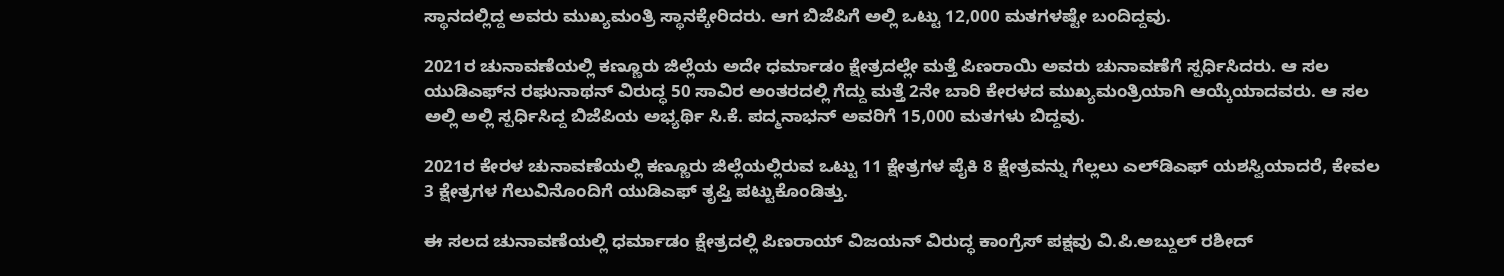ಸ್ಥಾನದಲ್ಲಿದ್ದ ಅವರು ಮುಖ್ಯಮಂತ್ರಿ ಸ್ಥಾನಕ್ಕೇರಿದರು. ಆಗ ಬಿಜೆಪಿಗೆ ಅಲ್ಲಿ ಒಟ್ಟು 12,000 ಮತಗಳಷ್ಟೇ ಬಂದಿದ್ದವು.

2021ರ ಚುನಾವಣೆಯಲ್ಲಿ ಕಣ್ಣೂರು ಜಿಲ್ಲೆಯ ಅದೇ ಧರ್ಮಾಡಂ ಕ್ಷೇತ್ರದಲ್ಲೇ ಮತ್ತೆ ಪಿಣರಾಯಿ ಅವರು ಚುನಾವಣೆಗೆ ಸ್ಪರ್ಧಿಸಿದರು. ಆ ಸಲ ಯುಡಿಎಫ್‌ನ ರಘುನಾಥನ್ ವಿರುದ್ಧ 50 ಸಾವಿರ ಅಂತರದಲ್ಲಿ ಗೆದ್ದು ಮತ್ತೆ 2ನೇ ಬಾರಿ ಕೇರಳದ ಮುಖ್ಯಮಂತ್ರಿಯಾಗಿ ಆಯ್ಕೆಯಾದವರು. ಆ ಸಲ ಅಲ್ಲಿ ಅಲ್ಲಿ ಸ್ಪರ್ಧಿಸಿದ್ದ ಬಿಜೆಪಿಯ ಅಭ್ಯರ್ಥಿ ಸಿ.ಕೆ. ಪದ್ಮನಾಭನ್ ಅವರಿಗೆ 15,000 ಮತಗಳು ಬಿದ್ದವು.

2021ರ ಕೇರಳ ಚುನಾವಣೆಯಲ್ಲಿ ಕಣ್ಣೂರು ಜಿಲ್ಲೆಯಲ್ಲಿರುವ ಒಟ್ಟು 11 ಕ್ಷೇತ್ರಗಳ ಪೈಕಿ 8 ಕ್ಷೇತ್ರವನ್ನು ಗೆಲ್ಲಲು ಎಲ್‌ಡಿಎಫ್ ಯಶಸ್ವಿಯಾದರೆ, ಕೇವಲ 3 ಕ್ಷೇತ್ರಗಳ ಗೆಲುವಿನೊಂದಿಗೆ ಯುಡಿಎಫ್ ತೃಪ್ತಿ ಪಟ್ಟುಕೊಂಡಿತ್ತು.

ಈ ಸಲದ ಚುನಾವಣೆಯಲ್ಲಿ ಧರ್ಮಾಡಂ ಕ್ಷೇತ್ರದಲ್ಲಿ ಪಿಣರಾಯ್ ವಿಜಯನ್ ವಿರುದ್ಧ ಕಾಂಗ್ರೆಸ್ ಪಕ್ಷವು ವಿ.ಪಿ.ಅಬ್ದುಲ್ ರಶೀದ್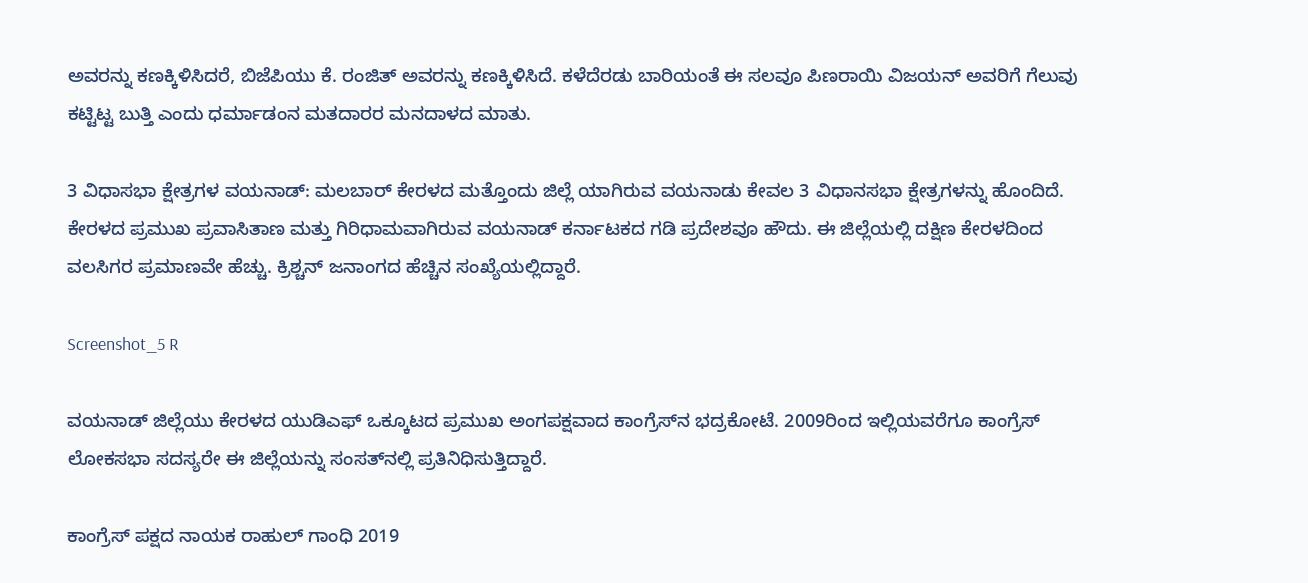ಅವರನ್ನು ಕಣಕ್ಕಿಳಿಸಿದರೆ, ಬಿಜೆಪಿಯು ಕೆ. ರಂಜಿತ್ ಅವರನ್ನು ಕಣಕ್ಕಿಳಿಸಿದೆ. ಕಳೆದೆರಡು ಬಾರಿಯಂತೆ ಈ ಸಲವೂ ಪಿಣರಾಯಿ ವಿಜಯನ್ ಅವರಿಗೆ ಗೆಲುವು ಕಟ್ಟಿಟ್ಟ ಬುತ್ತಿ ಎಂದು ಧರ್ಮಾಡಂನ ಮತದಾರರ ಮನದಾಳದ ಮಾತು.

3 ವಿಧಾಸಭಾ ಕ್ಷೇತ್ರಗಳ ವಯನಾಡ್: ಮಲಬಾರ್ ಕೇರಳದ ಮತ್ತೊಂದು ಜಿಲ್ಲೆ ಯಾಗಿರುವ ವಯನಾಡು ಕೇವಲ 3 ವಿಧಾನಸಭಾ ಕ್ಷೇತ್ರಗಳನ್ನು ಹೊಂದಿದೆ. ಕೇರಳದ ಪ್ರಮುಖ ಪ್ರವಾಸಿತಾಣ ಮತ್ತು ಗಿರಿಧಾಮವಾಗಿರುವ ವಯನಾಡ್ ಕರ್ನಾಟಕದ ಗಡಿ ಪ್ರದೇಶವೂ ಹೌದು. ಈ ಜಿಲ್ಲೆಯಲ್ಲಿ ದಕ್ಷಿಣ ಕೇರಳದಿಂದ ವಲಸಿಗರ ಪ್ರಮಾಣವೇ ಹೆಚ್ಚು. ಕ್ರಿಶ್ಚನ್ ಜನಾಂಗದ ಹೆಚ್ಚಿನ ಸಂಖ್ಯೆಯಲ್ಲಿದ್ದಾರೆ.

Screenshot_5 R

ವಯನಾಡ್ ಜಿಲ್ಲೆಯು ಕೇರಳದ ಯುಡಿಎಫ್ ಒಕ್ಕೂಟದ ಪ್ರಮುಖ ಅಂಗಪಕ್ಷವಾದ ಕಾಂಗ್ರೆಸ್‌ನ ಭದ್ರಕೋಟೆ. 2009ರಿಂದ ಇಲ್ಲಿಯವರೆಗೂ ಕಾಂಗ್ರೆಸ್ ಲೋಕಸಭಾ ಸದಸ್ಯರೇ ಈ ಜಿಲ್ಲೆಯನ್ನು ಸಂಸತ್‌ನಲ್ಲಿ ಪ್ರತಿನಿಧಿಸುತ್ತಿದ್ದಾರೆ.

ಕಾಂಗ್ರೆಸ್ ಪಕ್ಷದ ನಾಯಕ ರಾಹುಲ್ ಗಾಂಧಿ 2019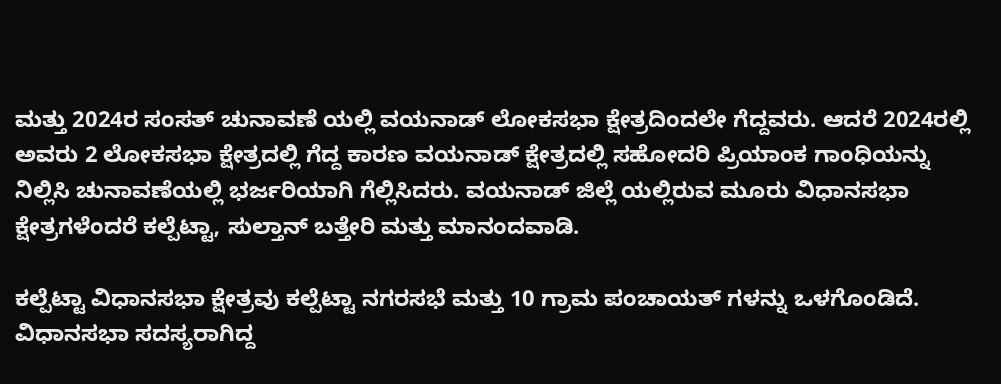ಮತ್ತು 2024ರ ಸಂಸತ್ ಚುನಾವಣೆ ಯಲ್ಲಿ ವಯನಾಡ್ ಲೋಕಸಭಾ ಕ್ಷೇತ್ರದಿಂದಲೇ ಗೆದ್ದವರು. ಆದರೆ 2024ರಲ್ಲಿ ಅವರು 2 ಲೋಕಸಭಾ ಕ್ಷೇತ್ರದಲ್ಲಿ ಗೆದ್ದ ಕಾರಣ ವಯನಾಡ್ ಕ್ಷೇತ್ರದಲ್ಲಿ ಸಹೋದರಿ ಪ್ರಿಯಾಂಕ ಗಾಂಧಿಯನ್ನು ನಿಲ್ಲಿಸಿ ಚುನಾವಣೆಯಲ್ಲಿ ಭರ್ಜರಿಯಾಗಿ ಗೆಲ್ಲಿಸಿದರು. ವಯನಾಡ್ ಜಿಲ್ಲೆ ಯಲ್ಲಿರುವ ಮೂರು ವಿಧಾನಸಭಾ ಕ್ಷೇತ್ರಗಳೆಂದರೆ ಕಲ್ಪೆಟ್ಟಾ, ಸುಲ್ತಾನ್ ಬತ್ತೇರಿ ಮತ್ತು ಮಾನಂದವಾಡಿ.

ಕಲ್ಪೆಟ್ಟಾ ವಿಧಾನಸಭಾ ಕ್ಷೇತ್ರವು ಕಲ್ಪೆಟ್ಟಾ ನಗರಸಭೆ ಮತ್ತು 10 ಗ್ರಾಮ ಪಂಚಾಯತ್‌ ಗಳನ್ನು ಒಳಗೊಂಡಿದೆ. ವಿಧಾನಸಭಾ ಸದಸ್ಯರಾಗಿದ್ದ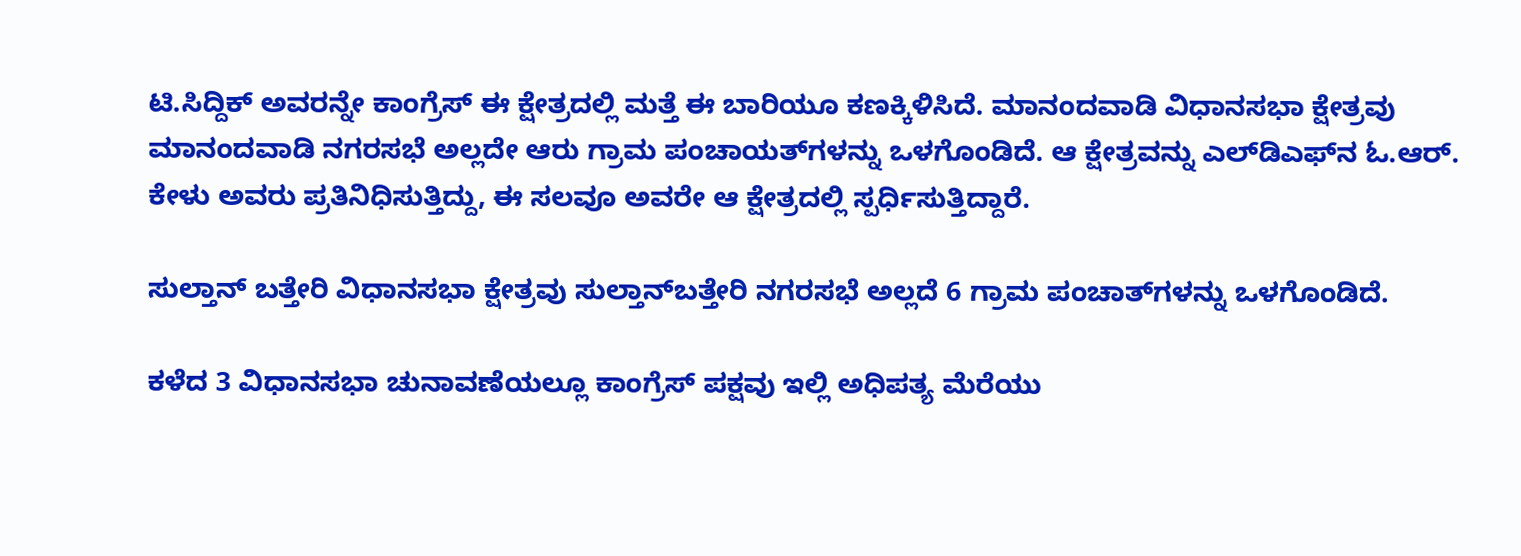ಟಿ.ಸಿದ್ದಿಕ್ ಅವರನ್ನೇ ಕಾಂಗ್ರೆಸ್ ಈ ಕ್ಷೇತ್ರದಲ್ಲಿ ಮತ್ತೆ ಈ ಬಾರಿಯೂ ಕಣಕ್ಕಿಳಿಸಿದೆ. ಮಾನಂದವಾಡಿ ವಿಧಾನಸಭಾ ಕ್ಷೇತ್ರವು ಮಾನಂದವಾಡಿ ನಗರಸಭೆ ಅಲ್ಲದೇ ಆರು ಗ್ರಾಮ ಪಂಚಾಯತ್‌ಗಳನ್ನು ಒಳಗೊಂಡಿದೆ. ಆ ಕ್ಷೇತ್ರವನ್ನು ಎಲ್‌ಡಿಎಫ್‌ನ ಓ.ಆರ್. ಕೇಳು ಅವರು ಪ್ರತಿನಿಧಿಸುತ್ತಿದ್ದು, ಈ ಸಲವೂ ಅವರೇ ಆ ಕ್ಷೇತ್ರದಲ್ಲಿ ಸ್ಪರ್ಧಿಸುತ್ತಿದ್ದಾರೆ.

ಸುಲ್ತಾನ್ ಬತ್ತೇರಿ ವಿಧಾನಸಭಾ ಕ್ಷೇತ್ರವು ಸುಲ್ತಾನ್‌ಬತ್ತೇರಿ ನಗರಸಭೆ ಅಲ್ಲದೆ 6 ಗ್ರಾಮ ಪಂಚಾತ್‌ಗಳನ್ನು ಒಳಗೊಂಡಿದೆ.

ಕಳೆದ 3 ವಿಧಾನಸಭಾ ಚುನಾವಣೆಯಲ್ಲೂ ಕಾಂಗ್ರೆಸ್ ಪಕ್ಷವು ಇಲ್ಲಿ ಅಧಿಪತ್ಯ ಮೆರೆಯು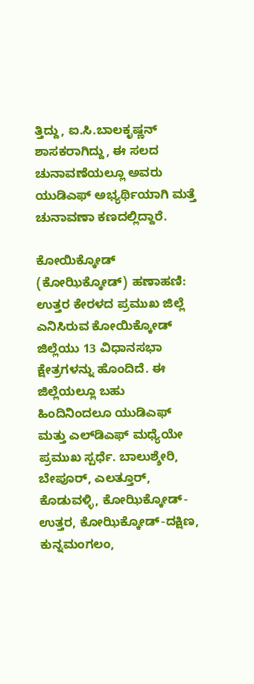ತ್ತಿದ್ದು, ಐ.ಸಿ.ಬಾಲಕೃಷ್ಣನ್ ಶಾಸಕರಾಗಿದ್ದು, ಈ ಸಲದ ಚುನಾವಣೆಯಲ್ಲೂ ಅವರು ಯುಡಿಎಫ್ ಅಭ್ಯರ್ಥಿಯಾಗಿ ಮತ್ತೆ ಚುನಾವಣಾ ಕಣದಲ್ಲಿದ್ದಾರೆ.

ಕೋಯಿಕ್ಕೋಡ್ (ಕೋಝಿಕ್ಕೋಡ್) ಹಣಾಹಣಿ: ಉತ್ತರ ಕೇರಳದ ಪ್ರಮುಖ ಜಿಲ್ಲೆ ಎನಿಸಿರುವ ಕೋಯಿಕ್ಕೋಡ್ ಜಿಲ್ಲೆಯು 13 ವಿಧಾನಸಭಾ ಕ್ಷೇತ್ರಗಳನ್ನು ಹೊಂದಿದೆ. ಈ ಜಿಲ್ಲೆಯಲ್ಲೂ ಬಹು ಹಿಂದಿನಿಂದಲೂ ಯುಡಿಎಫ್ ಮತ್ತು ಎಲ್‌ಡಿಎಫ್ ಮಧ್ಯೆಯೇ ಪ್ರಮುಖ ಸ್ಪರ್ಧೆ. ಬಾಲುಶ್ಶೇರಿ, ಬೇಪೂರ್, ಎಲತ್ತೂರ್, ಕೊಡುವಳ್ಳಿ, ಕೋಝಿಕ್ಕೋಡ್-ಉತ್ತರ, ಕೋಝಿಕ್ಕೋಡ್-ದಕ್ಷಿಣ, ಕುನ್ನಮಂಗಲಂ,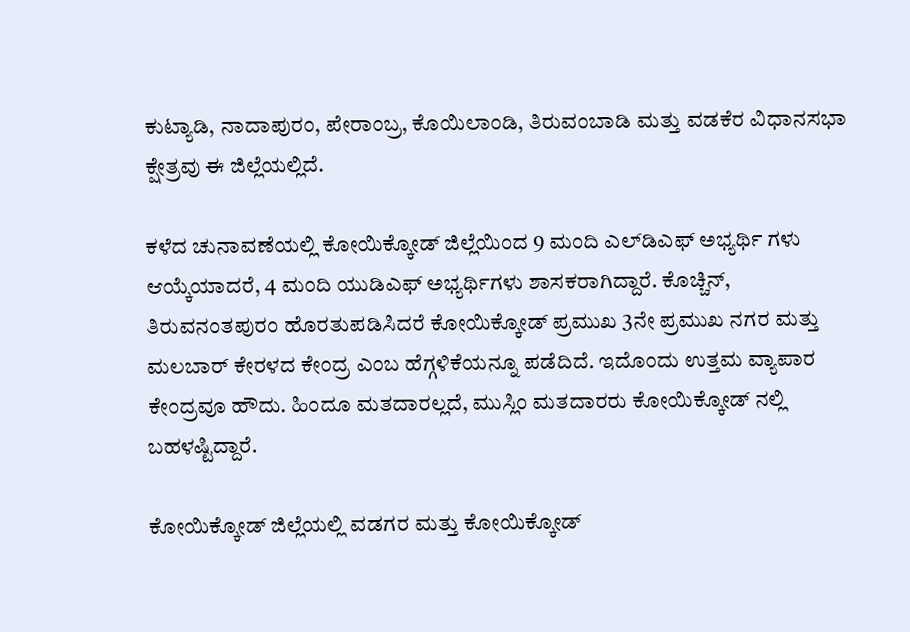ಕುಟ್ಯಾಡಿ, ನಾದಾಪುರಂ, ಪೇರಾಂಬ್ರ, ಕೊಯಿಲಾಂಡಿ, ತಿರುವಂಬಾಡಿ ಮತ್ತು ವಡಕೆರ ವಿಧಾನಸಭಾ ಕ್ಷೇತ್ರವು ಈ ಜಿಲ್ಲೆಯಲ್ಲಿದೆ.

ಕಳೆದ ಚುನಾವಣೆಯಲ್ಲಿ ಕೋಯಿಕ್ಕೋಡ್ ಜಿಲ್ಲೆಯಿಂದ 9 ಮಂದಿ ಎಲ್‌ಡಿಎಫ್ ಅಭ್ಯರ್ಥಿ ಗಳು ಆಯ್ಕೆಯಾದರೆ, 4 ಮಂದಿ ಯುಡಿಎಫ್ ಅಭ್ಯರ್ಥಿಗಳು ಶಾಸಕರಾಗಿದ್ದಾರೆ. ಕೊಚ್ಚಿನ್, ತಿರುವನಂತಪುರಂ ಹೊರತುಪಡಿಸಿದರೆ ಕೋಯಿಕ್ಕೋಡ್ ಪ್ರಮುಖ 3ನೇ ಪ್ರಮುಖ ನಗರ ಮತ್ತು ಮಲಬಾರ್ ಕೇರಳದ ಕೇಂದ್ರ ಎಂಬ ಹೆಗ್ಗಳಿಕೆಯನ್ನೂ ಪಡೆದಿದೆ. ಇದೊಂದು ಉತ್ತಮ ವ್ಯಾಪಾರ ಕೇಂದ್ರವೂ ಹೌದು. ಹಿಂದೂ ಮತದಾರಲ್ಲದೆ, ಮುಸ್ಲಿಂ ಮತದಾರರು ಕೋಯಿಕ್ಕೋಡ್ ನಲ್ಲಿ ಬಹಳಷ್ಟಿದ್ದಾರೆ.

ಕೋಯಿಕ್ಕೋಡ್ ಜಿಲ್ಲೆಯಲ್ಲಿ ವಡಗರ ಮತ್ತು ಕೋಯಿಕ್ಕೋಡ್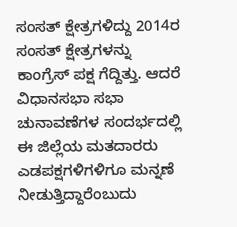ಸಂಸತ್ ಕ್ಷೇತ್ರಗಳಿದ್ದು 2014ರ ಸಂಸತ್ ಕ್ಷೇತ್ರಗಳನ್ನು ಕಾಂಗ್ರೆಸ್ ಪಕ್ಷ ಗೆದ್ದಿತ್ತು. ಆದರೆ ವಿಧಾನಸಭಾ ಸಭಾ ಚುನಾವಣೆಗಳ ಸಂದರ್ಭದಲ್ಲಿ ಈ ಜಿಲ್ಲೆಯ ಮತದಾರರು ಎಡಪಕ್ಷಗಳಿಗಳಿಗೂ ಮನ್ನಣೆ ನೀಡುತ್ತಿದ್ದಾರೆಂಬುದು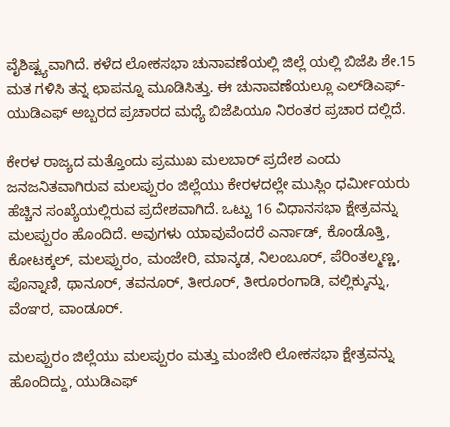ವೈಶಿಷ್ಟ್ಯವಾಗಿದೆ. ಕಳೆದ ಲೋಕಸಭಾ ಚುನಾವಣೆಯಲ್ಲಿ ಜಿಲ್ಲೆ ಯಲ್ಲಿ ಬಿಜೆಪಿ ಶೇ.15 ಮತ ಗಳಿಸಿ ತನ್ನ ಛಾಪನ್ನೂ ಮೂಡಿಸಿತ್ತು. ಈ ಚುನಾವಣೆಯಲ್ಲೂ ಎಲ್‌ಡಿಎಫ್-ಯುಡಿಎಫ್ ಅಬ್ಬರದ ಪ್ರಚಾರದ ಮಧ್ಯೆ ಬಿಜೆಪಿಯೂ ನಿರಂತರ ಪ್ರಚಾರ ದಲ್ಲಿದೆ.

ಕೇರಳ ರಾಜ್ಯದ ಮತ್ತೊಂದು ಪ್ರಮುಖ ಮಲಬಾರ್ ಪ್ರದೇಶ ಎಂದು ಜನಜನಿತವಾಗಿರುವ ಮಲಪ್ಪುರಂ ಜಿಲ್ಲೆಯು ಕೇರಳದಲ್ಲೇ ಮುಸ್ಲಿಂ ಧರ್ಮೀಯರು ಹೆಚ್ಚಿನ ಸಂಖ್ಯೆಯಲ್ಲಿರುವ ಪ್ರದೇಶವಾಗಿದೆ. ಒಟ್ಟು 16 ವಿಧಾನಸಭಾ ಕ್ಷೇತ್ರವನ್ನು ಮಲಪ್ಪುರಂ ಹೊಂದಿದೆ. ಅವುಗಳು ಯಾವುವೆಂದರೆ ಎರ್ನಾಡ್, ಕೊಂಡೊತ್ತಿ, ಕೋಟಕ್ಕಲ್, ಮಲಪ್ಪುರಂ, ಮಂಜೇರಿ, ಮಾನ್ಕಡ, ನಿಲಂಬೂರ್, ಪೆರಿಂತಲ್ಮಣ್ಣ, ಪೊನ್ನಾಣಿ, ಥಾನೂರ್, ತವನೂರ್, ತೀರೂರ್, ತೀರೂರಂಗಾಡಿ, ವಲ್ಲಿಕ್ಕುನ್ನು, ವೆಂಞರ, ವಾಂಡೂರ್.

ಮಲಪ್ಪುರಂ ಜಿಲ್ಲೆಯು ಮಲಪ್ಪುರಂ ಮತ್ತು ಮಂಜೇರಿ ಲೋಕಸಭಾ ಕ್ಷೇತ್ರವನ್ನು ಹೊಂದಿದ್ದು, ಯುಡಿಎಫ್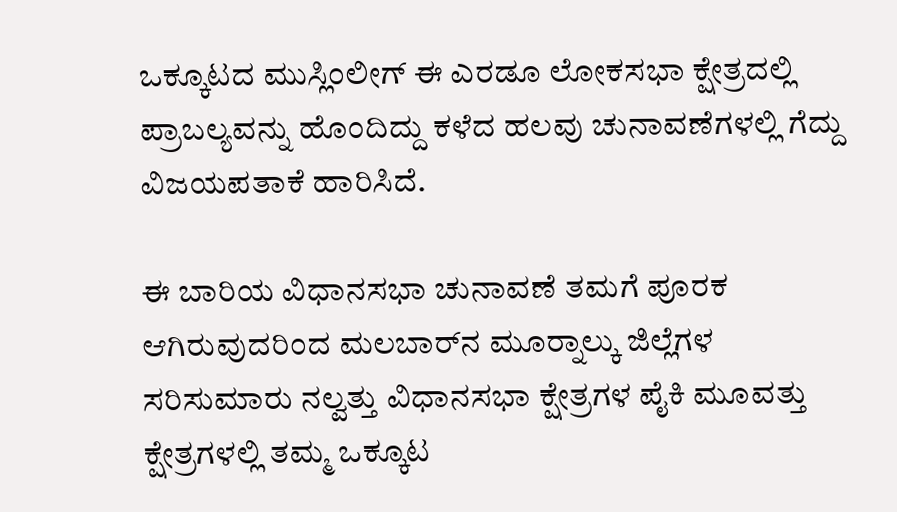ಒಕ್ಕೂಟದ ಮುಸ್ಲಿಂಲೀಗ್ ಈ ಎರಡೂ ಲೋಕಸಭಾ ಕ್ಷೇತ್ರದಲ್ಲಿ ಪ್ರಾಬಲ್ಯವನ್ನು ಹೊಂದಿದ್ದು ಕಳೆದ ಹಲವು ಚುನಾವಣೆಗಳಲ್ಲಿ ಗೆದ್ದು ವಿಜಯಪತಾಕೆ ಹಾರಿಸಿದೆ.

ಈ ಬಾರಿಯ ವಿಧಾನಸಭಾ ಚುನಾವಣೆ ತಮಗೆ ಪೂರಕ ಆಗಿರುವುದರಿಂದ ಮಲಬಾರ್‌ನ ಮೂರ‍್ನಾಲ್ಕು ಜಿಲ್ಲೆಗಳ ಸರಿಸುಮಾರು ನಲ್ವತ್ತು ವಿಧಾನಸಭಾ ಕ್ಷೇತ್ರಗಳ ಪೈಕಿ ಮೂವತ್ತು ಕ್ಷೇತ್ರಗಳಲ್ಲಿ ತಮ್ಮ ಒಕ್ಕೂಟ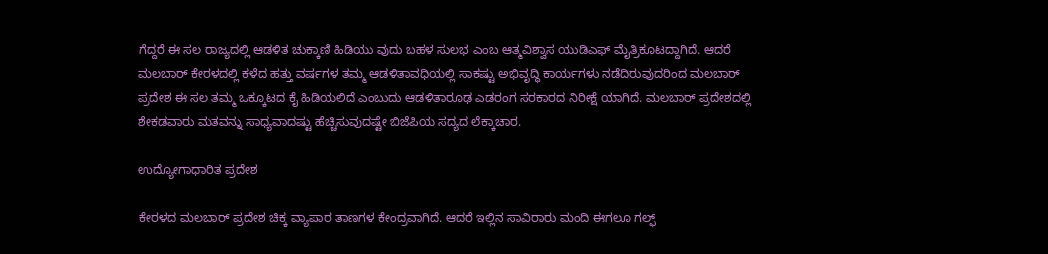ಗೆದ್ದರೆ ಈ ಸಲ ರಾಜ್ಯದಲ್ಲಿ ಆಡಳಿತ ಚುಕ್ಕಾಣಿ ಹಿಡಿಯು ವುದು ಬಹಳ ಸುಲಭ ಎಂಬ ಆತ್ಮವಿಶ್ವಾಸ ಯುಡಿಎಫ್ ಮೈತ್ರಿಕೂಟದ್ದಾಗಿದೆ. ಆದರೆ ಮಲಬಾರ್ ಕೇರಳದಲ್ಲಿ ಕಳೆದ ಹತ್ತು ವರ್ಷಗಳ ತಮ್ಮ ಆಡಳಿತಾವಧಿಯಲ್ಲಿ ಸಾಕಷ್ಟು ಅಭಿವೃದ್ಧಿ ಕಾರ್ಯಗಳು ನಡೆದಿರುವುದರಿಂದ ಮಲಬಾರ್ ಪ್ರದೇಶ ಈ ಸಲ ತಮ್ಮ ಒಕ್ಕೂಟದ ಕೈ ಹಿಡಿಯಲಿದೆ ಎಂಬುದು ಆಡಳಿತಾರೂಢ ಎಡರಂಗ ಸರಕಾರದ ನಿರೀಕ್ಷೆ ಯಾಗಿದೆ. ಮಲಬಾರ್ ಪ್ರದೇಶದಲ್ಲಿ ಶೇಕಡವಾರು ಮತವನ್ನು ಸಾಧ್ಯವಾದಷ್ಟು ಹೆಚ್ಚಿಸುವುದಷ್ಟೇ ಬಿಜೆಪಿಯ ಸದ್ಯದ ಲೆಕ್ಕಾಚಾರ.

ಉದ್ಯೋಗಾಧಾರಿತ ಪ್ರದೇಶ

ಕೇರಳದ ಮಲಬಾರ್ ಪ್ರದೇಶ ಚಿಕ್ಕ ವ್ಯಾಪಾರ ತಾಣಗಳ ಕೇಂದ್ರವಾಗಿದೆ. ಆದರೆ ಇಲ್ಲಿನ ಸಾವಿರಾರು ಮಂದಿ ಈಗಲೂ ಗಲ್ಫ್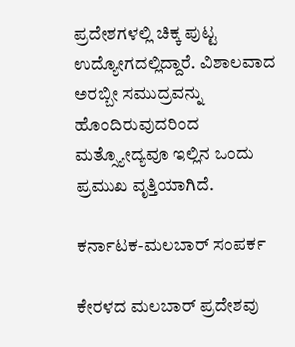ಪ್ರದೇಶಗಳಲ್ಲಿ ಚಿಕ್ಕ ಪುಟ್ಟ ಉದ್ಯೋಗದಲ್ಲಿದ್ದಾರೆ. ವಿಶಾಲವಾದ ಅರಬ್ಬೀ ಸಮುದ್ರವನ್ನು ಹೊಂದಿರುವುದರಿಂದ ಮತ್ಸ್ಯೋದ್ಯವೂ ಇಲ್ಲಿನ ಒಂದು ಪ್ರಮುಖ ವೃತ್ತಿಯಾಗಿದೆ.

ಕರ್ನಾಟಕ-ಮಲಬಾರ್ ಸಂಪರ್ಕ

ಕೇರಳದ ಮಲಬಾರ್ ಪ್ರದೇಶವು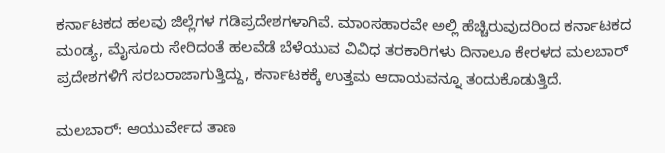ಕರ್ನಾಟಕದ ಹಲವು ಜಿಲ್ಲೆಗಳ ಗಡಿಪ್ರದೇಶಗಳಾಗಿವೆ. ಮಾಂಸಹಾರವೇ ಅಲ್ಲಿ ಹೆಚ್ಚಿರುವುದರಿಂದ ಕರ್ನಾಟಕದ ಮಂಡ್ಯ, ಮೈಸೂರು ಸೇರಿದಂತೆ ಹಲವೆಡೆ ಬೆಳೆಯುವ ವಿವಿಧ ತರಕಾರಿಗಳು ದಿನಾಲೂ ಕೇರಳದ ಮಲಬಾರ್ ಪ್ರದೇಶಗಳಿಗೆ ಸರಬರಾಜಾಗುತ್ತಿದ್ದು, ಕರ್ನಾಟಕಕ್ಕೆ ಉತ್ತಮ ಆದಾಯವನ್ನೂ ತಂದುಕೊಡುತ್ತಿದೆ.

ಮಲಬಾರ್: ಆಯುರ್ವೇದ ತಾಣ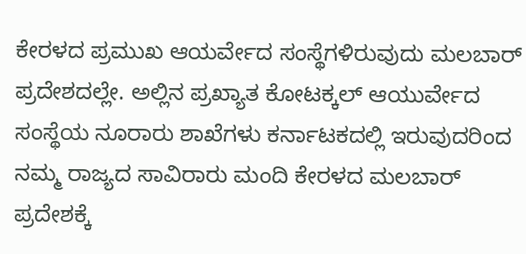ಕೇರಳದ ಪ್ರಮುಖ ಆಯರ್ವೇದ ಸಂಸ್ಥೆಗಳಿರುವುದು ಮಲಬಾರ್ ಪ್ರದೇಶದಲ್ಲೇ. ಅಲ್ಲಿನ ಪ್ರಖ್ಯಾತ ಕೋಟಕ್ಕಲ್ ಆಯುರ್ವೇದ ಸಂಸ್ಥೆಯ ನೂರಾರು ಶಾಖೆಗಳು ಕರ್ನಾಟಕದಲ್ಲಿ ಇರುವುದರಿಂದ ನಮ್ಮ ರಾಜ್ಯದ ಸಾವಿರಾರು ಮಂದಿ ಕೇರಳದ ಮಲಬಾರ್ ಪ್ರದೇಶಕ್ಕೆ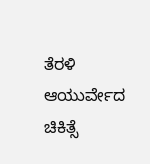ತೆರಳಿ ಆಯುರ್ವೇದ ಚಿಕಿತ್ಸೆ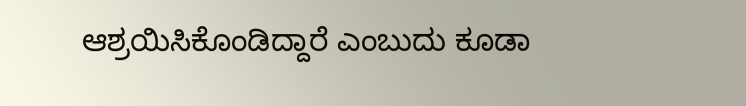ಆಶ್ರಯಿಸಿಕೊಂಡಿದ್ದಾರೆ ಎಂಬುದು ಕೂಡಾ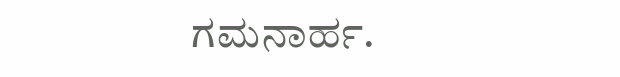ಗಮನಾರ್ಹ.